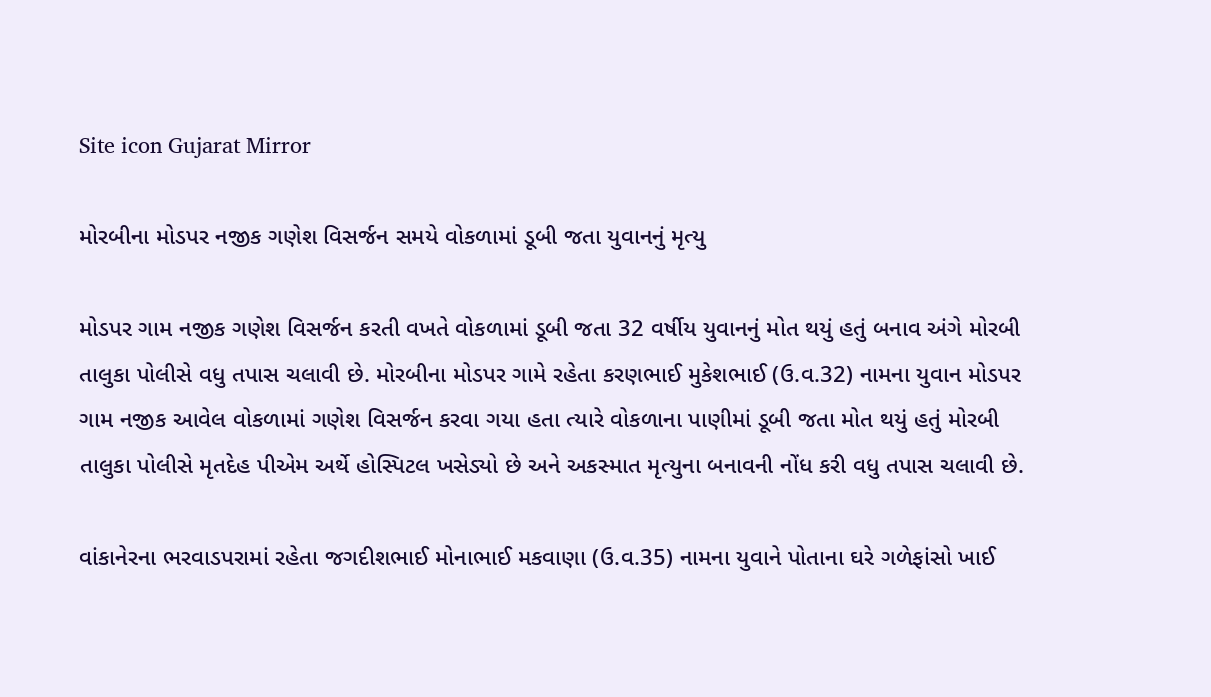Site icon Gujarat Mirror

મોરબીના મોડપર નજીક ગણેશ વિસર્જન સમયે વોકળામાં ડૂબી જતા યુવાનનું મૃત્યુ

મોડપર ગામ નજીક ગણેશ વિસર્જન કરતી વખતે વોકળામાં ડૂબી જતા 32 વર્ષીય યુવાનનું મોત થયું હતું બનાવ અંગે મોરબી તાલુકા પોલીસે વધુ તપાસ ચલાવી છે. મોરબીના મોડપર ગામે રહેતા કરણભાઈ મુકેશભાઈ (ઉ.વ.32) નામના યુવાન મોડપર ગામ નજીક આવેલ વોકળામાં ગણેશ વિસર્જન કરવા ગયા હતા ત્યારે વોકળાના પાણીમાં ડૂબી જતા મોત થયું હતું મોરબી તાલુકા પોલીસે મૃતદેહ પીએમ અર્થે હોસ્પિટલ ખસેડ્યો છે અને અકસ્માત મૃત્યુના બનાવની નોંધ કરી વધુ તપાસ ચલાવી છે.

વાંકાનેરના ભરવાડપરામાં રહેતા જગદીશભાઈ મોનાભાઈ મકવાણા (ઉ.વ.35) નામના યુવાને પોતાના ઘરે ગળેફાંસો ખાઈ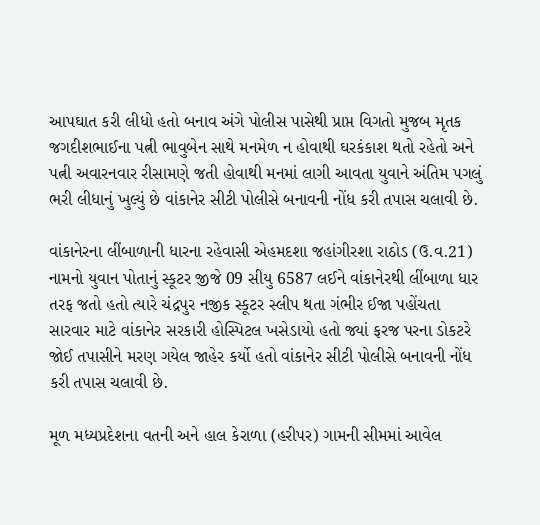આપઘાત કરી લીધો હતો બનાવ અંગે પોલીસ પાસેથી પ્રાપ્ત વિગતો મુજબ મૃતક જગદીશભાઈના પત્ની ભાવુબેન સાથે મનમેળ ન હોવાથી ઘરકંકાશ થતો રહેતો અને પત્ની અવારનવાર રીસામણે જતી હોવાથી મનમાં લાગી આવતા યુવાને અંતિમ પગલું ભરી લીધાનું ખુલ્યું છે વાંકાનેર સીટી પોલીસે બનાવની નોંધ કરી તપાસ ચલાવી છે.

વાંકાનેરના લીંબાળાની ધારના રહેવાસી એહમદશા જહાંગીરશા રાઠોડ (ઉ.વ.21) નામનો યુવાન પોતાનું સ્કૂટર જીજે 09 સીયુ 6587 લઈને વાંકાનેરથી લીંબાળા ધાર તરફ જતો હતો ત્યારે ચંદ્રપુર નજીક સ્કૂટર સ્લીપ થતા ગંભીર ઈજા પહોંચતા સારવાર માટે વાંકાનેર સરકારી હોસ્પિટલ ખસેડાયો હતો જ્યાં ફરજ પરના ડોકટરે જોઈ તપાસીને મરણ ગયેલ જાહેર કર્યો હતો વાંકાનેર સીટી પોલીસે બનાવની નોંધ કરી તપાસ ચલાવી છે.

મૂળ મધ્યપ્રદેશના વતની અને હાલ કેરાળા (હરીપર) ગામની સીમમાં આવેલ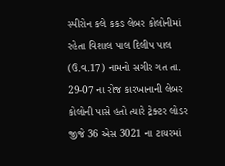સ્પીરોન કલે કકઙ લેબર કોલોનીમાં રહેતા વિશાલ પાલ દિલીપ પાલ (ઉ.વ.17) નામનો સગીર ગત તા. 29-07 ના રોજ કારખાનાની લેબર કોલોની પાસે હતો ત્યારે ટ્રેક્ટર લોડર જીજે 36 એસ 3021 ના ટાયરમાં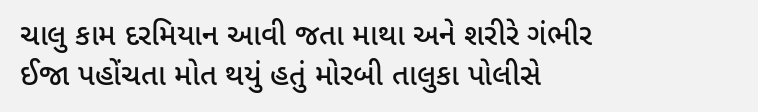ચાલુ કામ દરમિયાન આવી જતા માથા અને શરીરે ગંભીર ઈજા પહોંચતા મોત થયું હતું મોરબી તાલુકા પોલીસે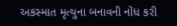અકસ્માત મૃત્યુના બનાવની નોંધ કરી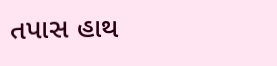તપાસ હાથ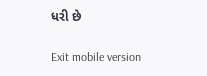ધરી છે

Exit mobile version